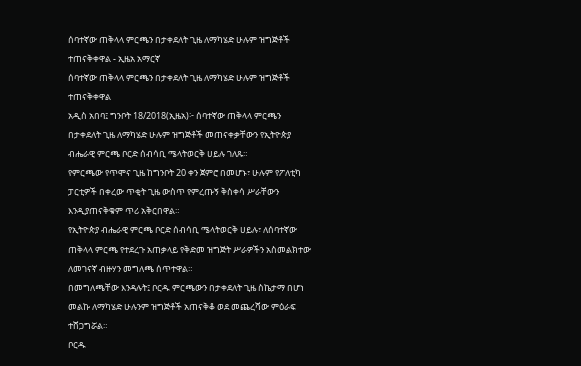ሰባተኛው ጠቅላላ ምርጫን በታቀደለት ጊዜ ለማካሄድ ሁሉም ዝግጅቶች ተጠናቅቀዋል - ኢዜአ አማርኛ
ሰባተኛው ጠቅላላ ምርጫን በታቀደለት ጊዜ ለማካሄድ ሁሉም ዝግጅቶች ተጠናቅቀዋል
አዲስ አበባ፤ ግንቦት 18/2018(ኢዜአ)፦ ሰባተኛው ጠቅላላ ምርጫን በታቀደለት ጊዜ ለማካሄድ ሁሉም ዝግጅቶች መጠናቀቃቸውን የኢትዮጵያ ብሔራዊ ምርጫ ቦርድ ሰብሳቢ ሜላትወርቅ ሀይሉ ገለጹ።
የምርጫው የጥሞና ጊዜ ከግንቦት 20 ቀን ጀምሮ በመሆኑ፣ ሁሉም የፖለቲካ ፓርቲዎች በቀረው ጥቂት ጊዜ ውስጥ የምረጡኝ ቅስቀሳ ሥራቸውን እንዲያጠናቅቁም ጥሪ አቅርበዋል።
የኢትዮጵያ ብሔራዊ ምርጫ ቦርድ ሰብሳቢ ሜላትወርቅ ሀይሉ፣ ለሰባተኛው ጠቅላላ ምርጫ የተደረጉ አጠቃላይ የቅድመ ዝግጅት ሥራዎችን አስመልክተው ለመገናኛ ብዙሃን መግለጫ ሰጥተዋል።
በመግለጫቸው እንዳሉት፤ ቦርዱ ምርጫውን በታቀደለት ጊዜ ስኬታማ በሆነ መልኩ ለማካሄድ ሁሉንም ዝግጅቶች አጠናቅቆ ወደ መጨረሻው ምዕራፍ ተሸጋግሯል።
ቦርዱ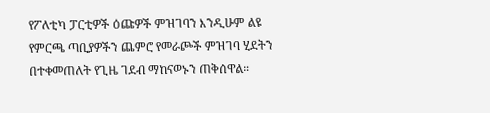የፖለቲካ ፓርቲዎች ዕጩዎች ምዝገባን እንዲሁም ልዩ የምርጫ ጣቢያዎችን ጨምሮ የመራጮች ምዝገባ ሂደትን በተቀመጠለት የጊዜ ገደብ ማከናወኑን ጠቅሰዋል።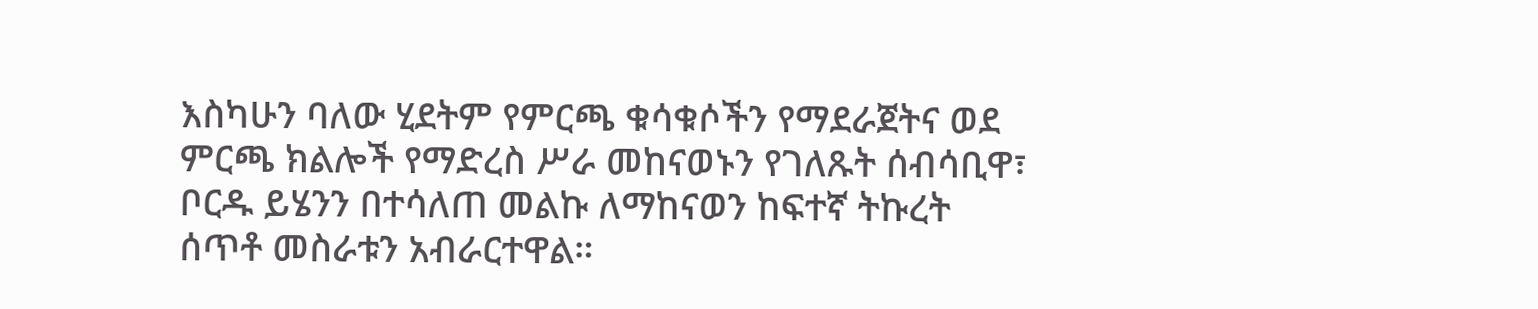እስካሁን ባለው ሂደትም የምርጫ ቁሳቁሶችን የማደራጀትና ወደ ምርጫ ክልሎች የማድረስ ሥራ መከናወኑን የገለጹት ሰብሳቢዋ፣ ቦርዱ ይሄንን በተሳለጠ መልኩ ለማከናወን ከፍተኛ ትኩረት ሰጥቶ መስራቱን አብራርተዋል።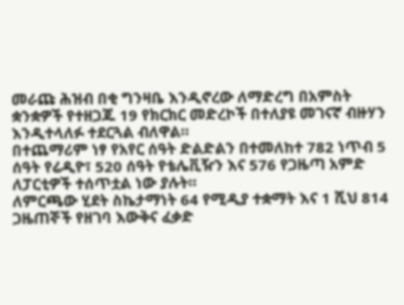መራጩ ሕዝብ በቂ ግንዛቤ እንዲኖረው ለማድረግ በአምስት ቋንቋዎች የተዘጋጁ 19 የክርክር መድረኮች በተለያዩ መገናኛ ብዙሃን እንዲተላለፉ ተደርጓል ብለዋል።
በተጨማሪም ነፃ የአየር ሰዓት ድልድልን በተመለከተ 782 ነጥብ 5 ሰዓት የሬዲዮ፣ 520 ሰዓት የቴሌቪዥን እና 576 የጋዜጣ አምድ ለፓርቲዎች ተሰጥቷል ነው ያሉት።
ለምርጫው ሂደት ስኬታማነት 64 የሚዲያ ተቋማት እና 1 ሺህ 814 ጋዜጠኞች የዘገባ እውቅና ፈቃድ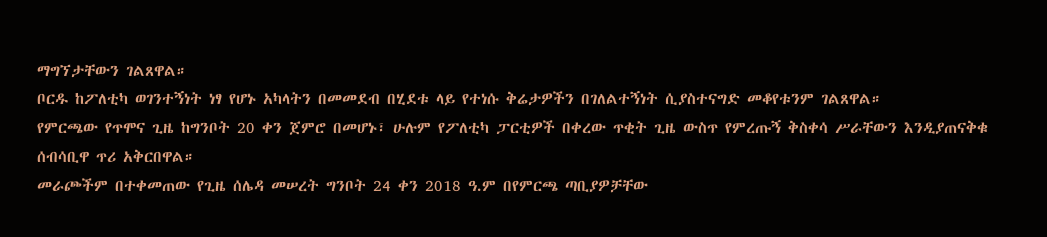ማግኘታቸውን ገልጸዋል።
ቦርዱ ከፖለቲካ ወገንተኝነት ነፃ የሆኑ አካላትን በመመደብ በሂደቱ ላይ የተነሱ ቅሬታዎችን በገለልተኝነት ሲያስተናግድ መቆየቱንም ገልጸዋል።
የምርጫው የጥሞና ጊዜ ከግንቦት 20 ቀን ጀምሮ በመሆኑ፣ ሁሉም የፖለቲካ ፓርቲዎች በቀረው ጥቂት ጊዜ ውስጥ የምረጡኝ ቅስቀሳ ሥራቸውን እንዲያጠናቅቁ ሰብሳቢዋ ጥሪ አቅርበዋል።
መራጮችም በተቀመጠው የጊዜ ሰሌዳ መሠረት ግንቦት 24 ቀን 2018 ዓ.ም በየምርጫ ጣቢያዎቻቸው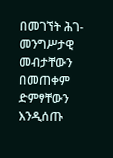በመገኘት ሕገ-መንግሥታዊ መብታቸውን በመጠቀም ድምፃቸውን እንዲሰጡ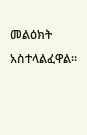መልዕክት አስተላልፈዋል።